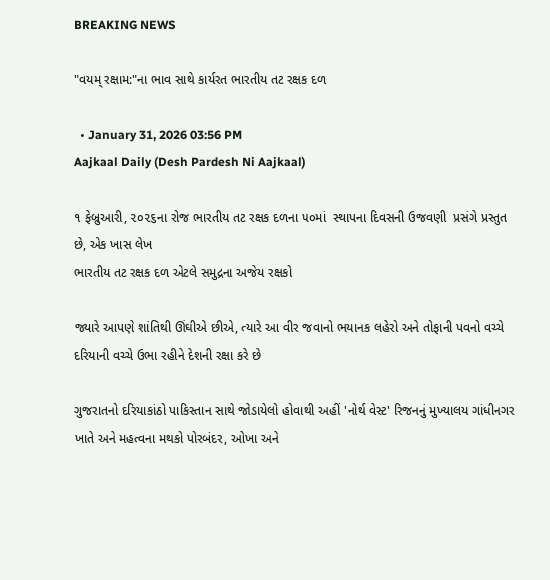BREAKING NEWS

"વયમ્ રક્ષામ:"ના ભાવ સાથે કાર્યરત ભારતીય તટ રક્ષક દળ

  • January 31, 2026 03:56 PM
Aajkaal Daily (Desh Pardesh Ni Aajkaal)

૧ ફેબ્રુઆરી, ૨૦૨૬ના રોજ ભારતીય તટ રક્ષક દળના ૫૦માં  સ્થાપના દિવસની ઉજવણી  પ્રસંગે પ્રસ્તુત છે, એક ખાસ લેખ
ભારતીય તટ રક્ષક દળ એટલે સમુદ્રના અજેય રક્ષકો

જ્યારે આપણે શાંતિથી ઊંઘીએ છીએ, ત્યારે આ વીર જવાનો ભયાનક લહેરો અને તોફાની પવનો વચ્ચે દરિયાની વચ્ચે ઉભા રહીને દેશની રક્ષા કરે છે

ગુજરાતનો દરિયાકાંઠો પાકિસ્તાન સાથે જોડાયેલો હોવાથી અહીં 'નોર્થ વેસ્ટ' રિજનનું મુખ્યાલય ગાંધીનગર ખાતે અને મહત્વના મથકો પોરબંદર, ઓખા અને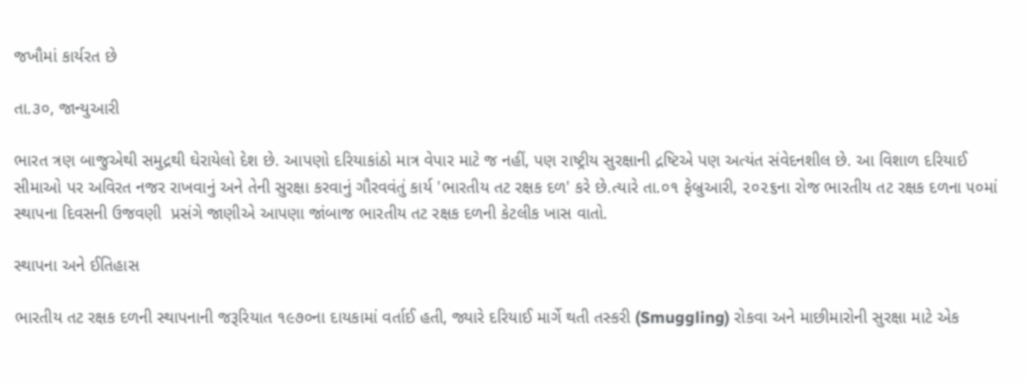જખૌમાં કાર્યરત છે

તા.૩૦, જાન્યુઆરી

ભારત ત્રણ બાજુએથી સમુદ્રથી ઘેરાયેલો દેશ છે. આપણો દરિયાકાંઠો માત્ર વેપાર માટે જ નહીં, પણ રાષ્ટ્રીય સુરક્ષાની દ્રષ્ટિએ પણ અત્યંત સંવેદનશીલ છે. આ વિશાળ દરિયાઈ સીમાઓ પર અવિરત નજર રાખવાનું અને તેની સુરક્ષા કરવાનું ગૌરવવંતું કાર્ય 'ભારતીય તટ રક્ષક દળ' કરે છે.ત્યારે તા.૦૧ ફેબ્રુઆરી, ૨૦૨૬ના રોજ ભારતીય તટ રક્ષક દળના ૫૦માં  સ્થાપના દિવસની ઉજવણી  પ્રસંગે જાણીએ આપણા જાંબાજ ભારતીય તટ રક્ષક દળની કેટલીક ખાસ વાતો.

સ્થાપના અને ઈતિહાસ

ભારતીય તટ રક્ષક દળની સ્થાપનાની જરૂરિયાત ૧૯૭૦ના દાયકામાં વર્તાઈ હતી, જ્યારે દરિયાઈ માર્ગે થતી તસ્કરી (Smuggling) રોકવા અને માછીમારોની સુરક્ષા માટે એક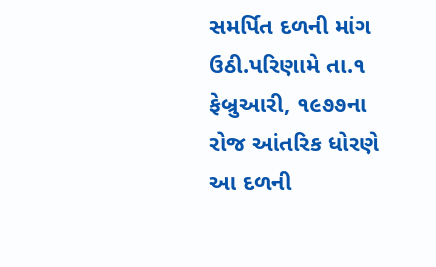સમર્પિત દળની માંગ ઉઠી.પરિણામે તા.૧ ફેબ્રુઆરી, ૧૯૭૭ના રોજ આંતરિક ધોરણે આ દળની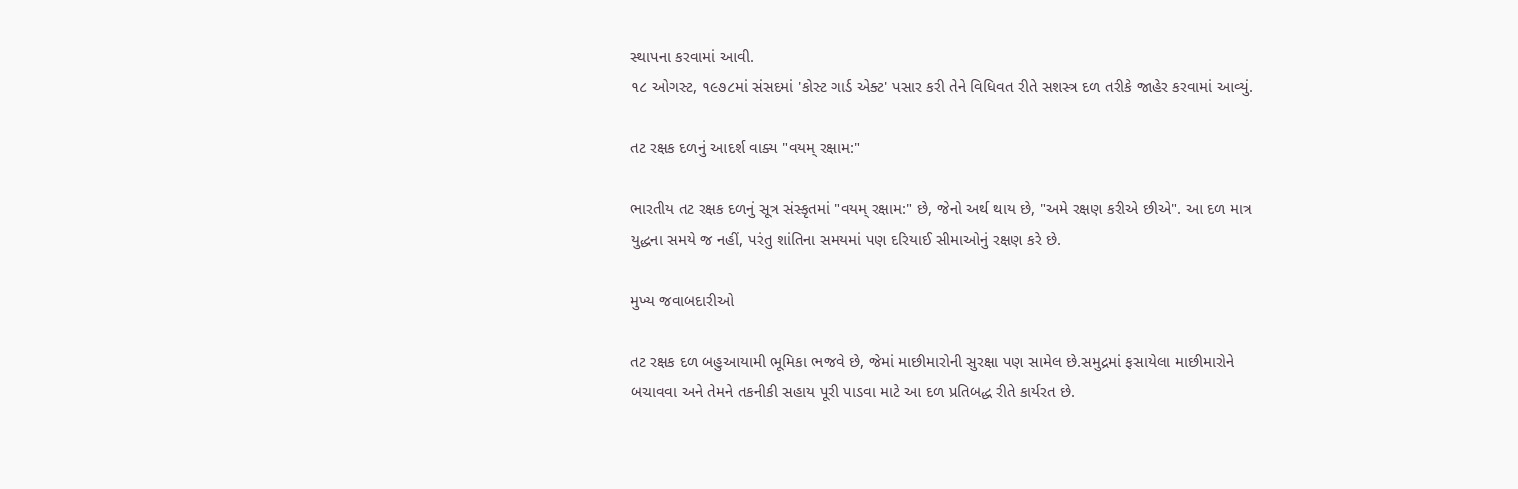સ્થાપના કરવામાં આવી.
૧૮ ઓગસ્ટ, ૧૯૭૮માં સંસદમાં 'કોસ્ટ ગાર્ડ એક્ટ' પસાર કરી તેને વિધિવત રીતે સશસ્ત્ર દળ તરીકે જાહેર કરવામાં આવ્યું.

તટ રક્ષક દળનું આદર્શ વાક્ય "વયમ્ રક્ષામ:"

ભારતીય તટ રક્ષક દળનું સૂત્ર સંસ્કૃતમાં "વયમ્ રક્ષામ:" છે, જેનો અર્થ થાય છે, "અમે રક્ષણ કરીએ છીએ". આ દળ માત્ર યુદ્ધના સમયે જ નહીં, પરંતુ શાંતિના સમયમાં પણ દરિયાઈ સીમાઓનું રક્ષણ કરે છે.

મુખ્ય જવાબદારીઓ

તટ રક્ષક દળ બહુઆયામી ભૂમિકા ભજવે છે, જેમાં માછીમારોની સુરક્ષા પણ સામેલ છે.સમુદ્રમાં ફસાયેલા માછીમારોને બચાવવા અને તેમને તકનીકી સહાય પૂરી પાડવા માટે આ દળ પ્રતિબદ્ધ રીતે કાર્યરત છે.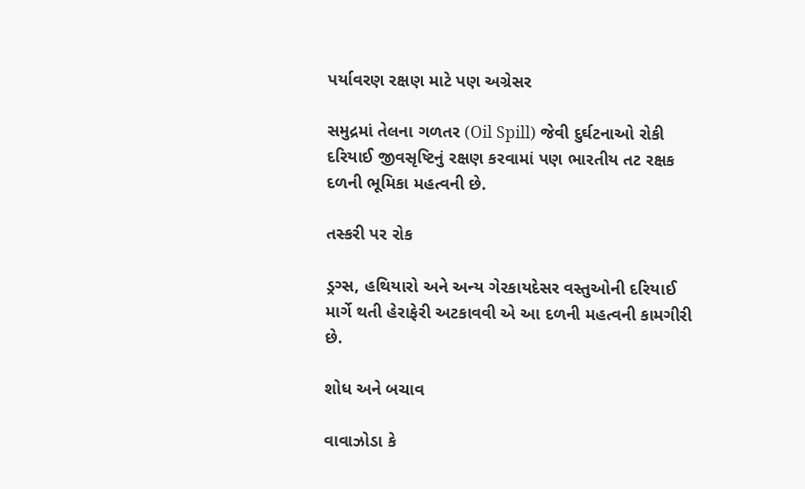પર્યાવરણ રક્ષણ માટે પણ અગ્રેસર

સમુદ્રમાં તેલના ગળતર (Oil Spill) જેવી દુર્ઘટનાઓ રોકી દરિયાઈ જીવસૃષ્ટિનું રક્ષણ કરવામાં પણ ભારતીય તટ રક્ષક દળની ભૂમિકા મહત્વની છે.

તસ્કરી પર રોક

ડ્રગ્સ, હથિયારો અને અન્ય ગેરકાયદેસર વસ્તુઓની દરિયાઈ માર્ગે થતી હેરાફેરી અટકાવવી એ આ દળની મહત્વની કામગીરી છે.

શોધ અને બચાવ

વાવાઝોડા કે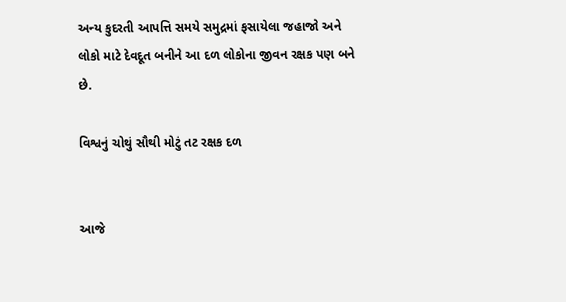અન્ય કુદરતી આપત્તિ સમયે સમુદ્રમાં ફસાયેલા જહાજો અને લોકો માટે દેવદૂત બનીને આ દળ લોકોના જીવન રક્ષક પણ બને છે.

વિશ્વનું ચોથું સૌથી મોટું તટ રક્ષક દળ


આજે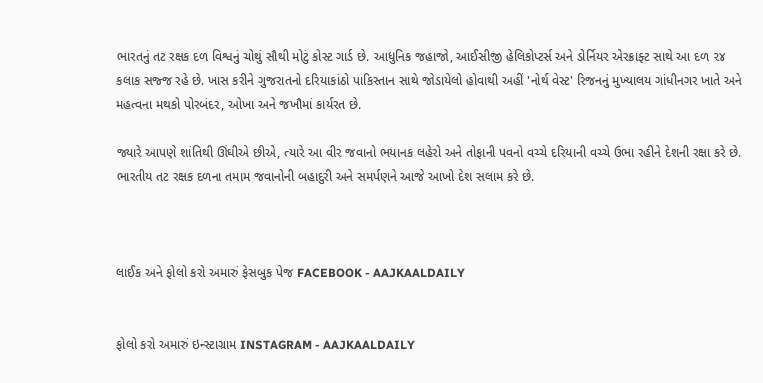ભારતનું તટ રક્ષક દળ વિશ્વનું ચોથું સૌથી મોટું કોસ્ટ ગાર્ડ છે. આધુનિક જહાજો, આઈસીજી હેલિકોપ્ટર્સ અને ડોર્નિયર એરક્રાફ્ટ સાથે આ દળ ૨૪ કલાક સજ્જ રહે છે. ખાસ કરીને ગુજરાતનો દરિયાકાંઠો પાકિસ્તાન સાથે જોડાયેલો હોવાથી અહીં 'નોર્થ વેસ્ટ' રિજનનું મુખ્યાલય ગાંધીનગર ખાતે અને મહત્વના મથકો પોરબંદર, ઓખા અને જખૌમાં કાર્યરત છે.

જ્યારે આપણે શાંતિથી ઊંઘીએ છીએ, ત્યારે આ વીર જવાનો ભયાનક લહેરો અને તોફાની પવનો વચ્ચે દરિયાની વચ્ચે ઉભા રહીને દેશની રક્ષા કરે છે. ભારતીય તટ રક્ષક દળના તમામ જવાનોની બહાદુરી અને સમર્પણને આજે આખો દેશ સલામ કરે છે.



લાઈક અને ફોલો કરો અમારું ફેસબુક પેજ FACEBOOK - AAJKAALDAILY


ફોલો કરો અમારું ઇન્સ્ટાગ્રામ INSTAGRAM - AAJKAALDAILY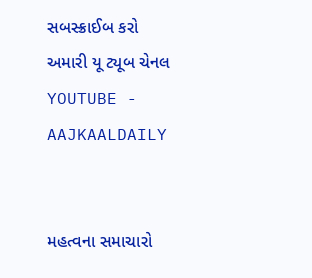સબસ્ક્રાઈબ કરો અમારી યૂ ટ્યૂબ ચેનલ YOUTUBE - AAJKAALDAILY


મહત્વના સમાચારો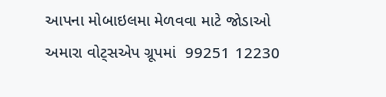આપના મોબાઇલમા મેળવવા માટે જોડાઓ અમારા વોટ્સએપ ગ્રૂપમાં  99251 12230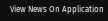View News On Application